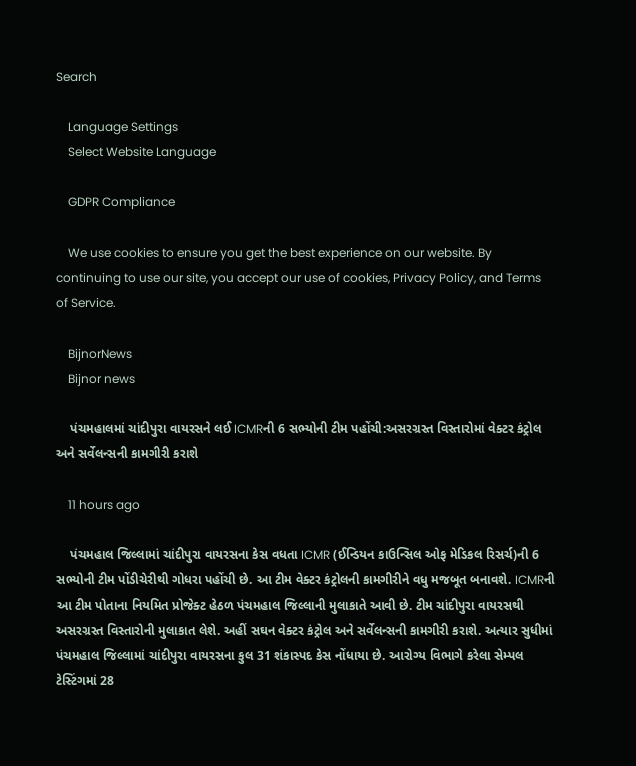Search

    Language Settings
    Select Website Language

    GDPR Compliance

    We use cookies to ensure you get the best experience on our website. By continuing to use our site, you accept our use of cookies, Privacy Policy, and Terms of Service.

    BijnorNews
    Bijnor news

    પંચમહાલમાં ચાંદીપુરા વાયરસને લઈ ICMRની 6 સભ્યોની ટીમ પહોંચી:અસરગ્રસ્ત વિસ્તારોમાં વેક્ટર કંટ્રોલ અને સર્વેલન્સની કામગીરી કરાશે

    11 hours ago

    પંચમહાલ જિલ્લામાં ચાંદીપુરા વાયરસના કેસ વધતા ICMR (ઈન્ડિયન કાઉન્સિલ ઓફ મેડિકલ રિસર્ચ)ની 6 સભ્યોની ટીમ પોંડીચેરીથી ગોધરા પહોંચી છે. આ ટીમ વેક્ટર કંટ્રોલની કામગીરીને વધુ મજબૂત બનાવશે. ICMRની આ ટીમ પોતાના નિયમિત પ્રોજેક્ટ હેઠળ પંચમહાલ જિલ્લાની મુલાકાતે આવી છે. ટીમ ચાંદીપુરા વાયરસથી અસરગ્રસ્ત વિસ્તારોની મુલાકાત લેશે. અહીં સઘન વેક્ટર કંટ્રોલ અને સર્વેલન્સની કામગીરી કરાશે. અત્યાર સુધીમાં પંચમહાલ જિલ્લામાં ચાંદીપુરા વાયરસના કુલ 31 શંકાસ્પદ કેસ નોંધાયા છે. આરોગ્ય વિભાગે કરેલા સેમ્પલ ટેસ્ટિંગમાં 28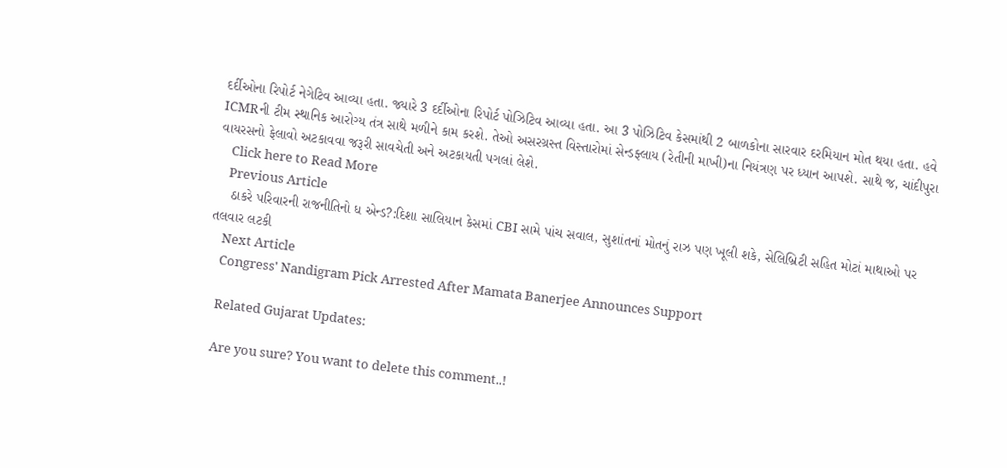દર્દીઓના રિપોર્ટ નેગેટિવ આવ્યા હતા. જ્યારે 3 દર્દીઓના રિપોર્ટ પોઝિટિવ આવ્યા હતા. આ 3 પોઝિટિવ કેસમાંથી 2 બાળકોના સારવાર દરમિયાન મોત થયા હતા. હવે ICMRની ટીમ સ્થાનિક આરોગ્ય તંત્ર સાથે મળીને કામ કરશે. તેઓ અસરગ્રસ્ત વિસ્તારોમાં સેન્ડફ્લાય (રેતીની માખી)ના નિયંત્રણ પર ધ્યાન આપશે. સાથે જ, ચાંદીપુરા વાયરસનો ફેલાવો અટકાવવા જરૂરી સાવચેતી અને અટકાયતી પગલાં લેશે.
    Click here to Read More
    Previous Article
    ઠાકરે પરિવારની રાજનીતિનો ધ એન્ડ?:દિશા સાલિયાન કેસમાં CBI સામે પાંચ સવાલ, સુશાંતનાં મોતનું રાઝ પણ ખૂલી શકે, સેલિબ્રિટી સહિત મોટાં માથાઓ પર તલવાર લટકી
    Next Article
    Congress' Nandigram Pick Arrested After Mamata Banerjee Announces Support

    Related Gujarat Updates:

    Are you sure? You want to delete this comment..!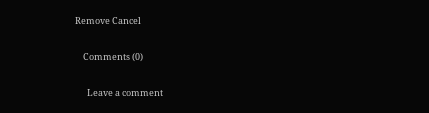Remove Cancel

    Comments (0)

      Leave a comment